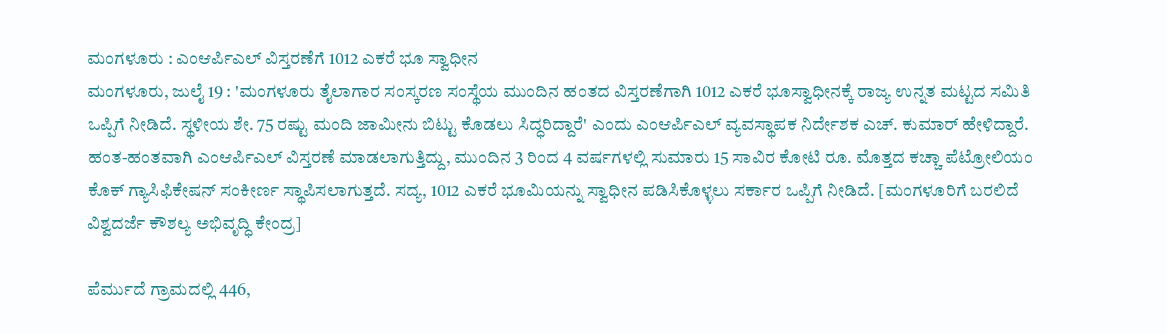ಮಂಗಳೂರು : ಎಂಆರ್ಪಿಎಲ್ ವಿಸ್ತರಣೆಗೆ 1012 ಎಕರೆ ಭೂ ಸ್ವಾಧೀನ
ಮಂಗಳೂರು, ಜುಲೈ 19 : 'ಮಂಗಳೂರು ತೈಲಾಗಾರ ಸಂಸ್ಕರಣ ಸಂಸ್ಥೆಯ ಮುಂದಿನ ಹಂತದ ವಿಸ್ತರಣೆಗಾಗಿ 1012 ಎಕರೆ ಭೂಸ್ವಾಧೀನಕ್ಕೆ ರಾಜ್ಯ ಉನ್ನತ ಮಟ್ಟದ ಸಮಿತಿ ಒಪ್ಪಿಗೆ ನೀಡಿದೆ. ಸ್ಥಳೀಯ ಶೇ. 75 ರಷ್ಟು ಮಂದಿ ಜಾಮೀನು ಬಿಟ್ಟು ಕೊಡಲು ಸಿದ್ಧರಿದ್ದಾರೆ' ಎಂದು ಎಂಆರ್ಪಿಎಲ್ ವ್ಯವಸ್ಥಾಪಕ ನಿರ್ದೇಶಕ ಎಚ್. ಕುಮಾರ್ ಹೇಳಿದ್ದಾರೆ.
ಹಂತ-ಹಂತವಾಗಿ ಎಂಆರ್ಪಿಎಲ್ ವಿಸ್ತರಣೆ ಮಾಡಲಾಗುತ್ತಿದ್ದು, ಮುಂದಿನ 3 ರಿಂದ 4 ವರ್ಷಗಳಲ್ಲಿ ಸುಮಾರು 15 ಸಾವಿರ ಕೋಟಿ ರೂ. ಮೊತ್ತದ ಕಚ್ಚಾ ಪೆಟ್ರೋಲಿಯಂ ಕೊಕ್ ಗ್ಯಾಸಿಫಿಕೇಷನ್ ಸಂಕೀರ್ಣ ಸ್ಥಾಪಿಸಲಾಗುತ್ತದೆ. ಸದ್ಯ, 1012 ಎಕರೆ ಭೂಮಿಯನ್ನು ಸ್ವಾಧೀನ ಪಡಿಸಿಕೊಳ್ಳಲು ಸರ್ಕಾರ ಒಪ್ಪಿಗೆ ನೀಡಿದೆ. [ಮಂಗಳೂರಿಗೆ ಬರಲಿದೆ ವಿಶ್ವದರ್ಜೆ ಕೌಶಲ್ಯ ಅಭಿವೃದ್ಧಿ ಕೇಂದ್ರ]

ಪೆರ್ಮುದೆ ಗ್ರಾಮದಲ್ಲಿ 446,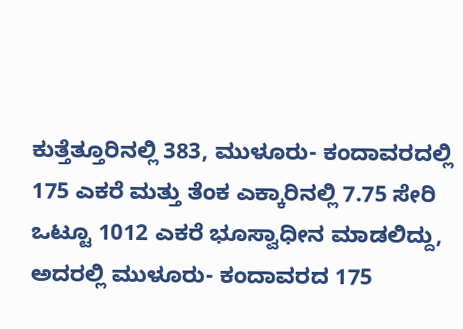ಕುತ್ತೆತ್ತೂರಿನಲ್ಲಿ 383, ಮುಳೂರು- ಕಂದಾವರದಲ್ಲಿ 175 ಎಕರೆ ಮತ್ತು ತೆಂಕ ಎಕ್ಕಾರಿನಲ್ಲಿ 7.75 ಸೇರಿ ಒಟ್ಟೂ 1012 ಎಕರೆ ಭೂಸ್ವಾಧೀನ ಮಾಡಲಿದ್ದು, ಅದರಲ್ಲಿ ಮುಳೂರು- ಕಂದಾವರದ 175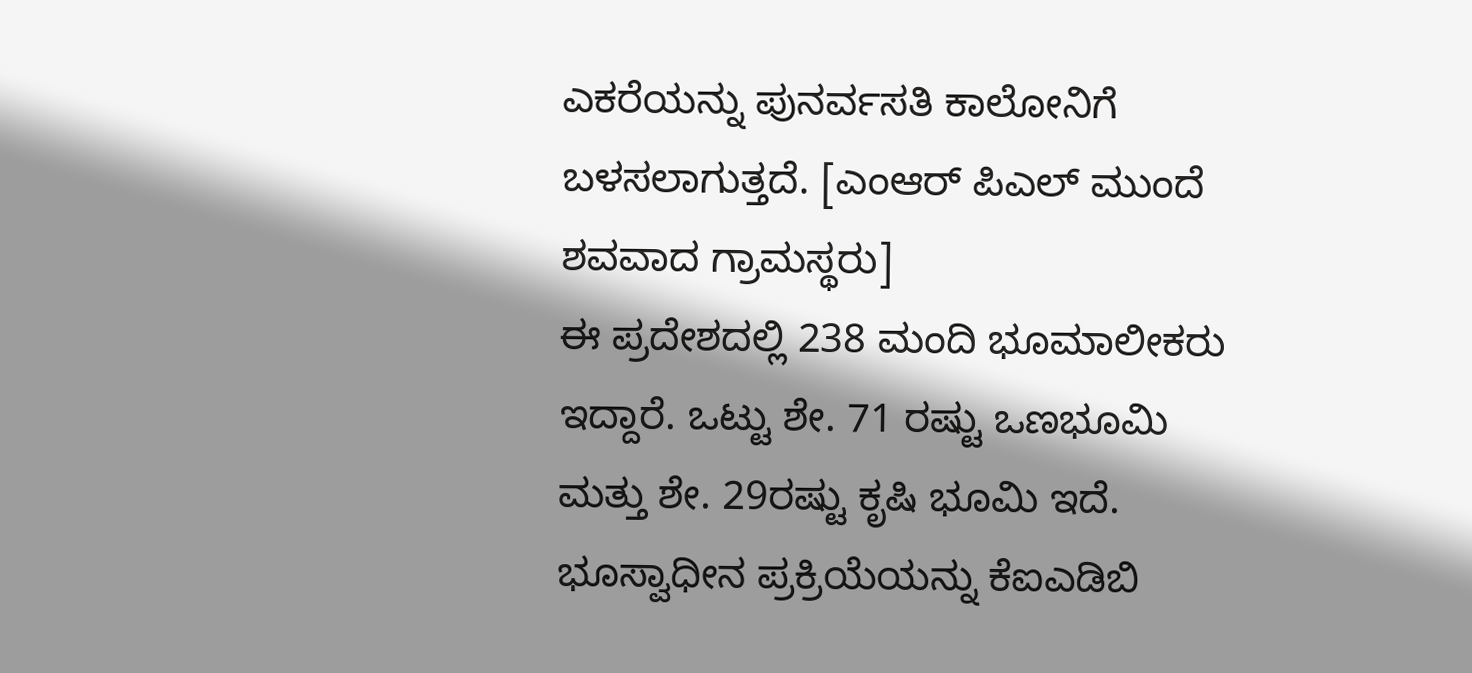ಎಕರೆಯನ್ನು ಪುನರ್ವಸತಿ ಕಾಲೋನಿಗೆ ಬಳಸಲಾಗುತ್ತದೆ. [ಎಂಆರ್ ಪಿಎಲ್ ಮುಂದೆ ಶವವಾದ ಗ್ರಾಮಸ್ಥರು]
ಈ ಪ್ರದೇಶದಲ್ಲಿ 238 ಮಂದಿ ಭೂಮಾಲೀಕರು ಇದ್ದಾರೆ. ಒಟ್ಟು ಶೇ. 71 ರಷ್ಟು ಒಣಭೂಮಿ ಮತ್ತು ಶೇ. 29ರಷ್ಟು ಕೃಷಿ ಭೂಮಿ ಇದೆ. ಭೂಸ್ವಾಧೀನ ಪ್ರಕ್ರಿಯೆಯನ್ನು ಕೆಐಎಡಿಬಿ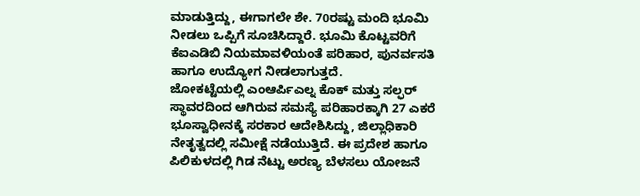ಮಾಡುತ್ತಿದ್ದು, ಈಗಾಗಲೇ ಶೇ. 70ರಷ್ಟು ಮಂದಿ ಭೂಮಿ ನೀಡಲು ಒಪ್ಪಿಗೆ ಸೂಚಿಸಿದ್ದಾರೆ. ಭೂಮಿ ಕೊಟ್ಟವರಿಗೆ ಕೆಐಎಡಿಬಿ ನಿಯಮಾವಳಿಯಂತೆ ಪರಿಹಾರ, ಪುನರ್ವಸತಿ ಹಾಗೂ ಉದ್ಯೋಗ ನೀಡಲಾಗುತ್ತದೆ.
ಜೋಕಟ್ಟೆಯಲ್ಲಿ ಎಂಆರ್ಪಿಎಲ್ನ ಕೊಕ್ ಮತ್ತು ಸಲ್ಫರ್ ಸ್ಥಾವರದಿಂದ ಆಗಿರುವ ಸಮಸ್ಯೆ ಪರಿಹಾರಕ್ಕಾಗಿ 27 ಎಕರೆ ಭೂಸ್ವಾಧೀನಕ್ಕೆ ಸರಕಾರ ಆದೇಶಿಸಿದ್ದು, ಜಿಲ್ಲಾಧಿಕಾರಿ ನೇತೃತ್ವದಲ್ಲಿ ಸಮೀಕ್ಷೆ ನಡೆಯುತ್ತಿದೆ. ಈ ಪ್ರದೇಶ ಹಾಗೂ ಪಿಲಿಕುಳದಲ್ಲಿ ಗಿಡ ನೆಟ್ಟು ಅರಣ್ಯ ಬೆಳಸಲು ಯೋಜನೆ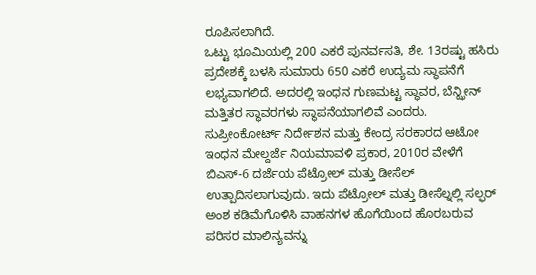ರೂಪಿಸಲಾಗಿದೆ.
ಒಟ್ಟು ಭೂಮಿಯಲ್ಲಿ 200 ಎಕರೆ ಪುನರ್ವಸತಿ, ಶೇ. 13ರಷ್ಟು ಹಸಿರು ಪ್ರದೇಶಕ್ಕೆ ಬಳಸಿ ಸುಮಾರು 650 ಎಕರೆ ಉದ್ಯಮ ಸ್ಥಾಪನೆಗೆ ಲಭ್ಯವಾಗಲಿದೆ. ಅದರಲ್ಲಿ ಇಂಧನ ಗುಣಮಟ್ಟ ಸ್ಥಾವರ, ಬೆನ್ಝೀನ್ ಮತ್ತಿತರ ಸ್ಥಾವರಗಳು ಸ್ಥಾಪನೆಯಾಗಲಿವೆ ಎಂದರು.
ಸುಪ್ರೀಂಕೋರ್ಟ್ ನಿರ್ದೇಶನ ಮತ್ತು ಕೇಂದ್ರ ಸರಕಾರದ ಆಟೋ ಇಂಧನ ಮೇಲ್ದರ್ಜೆ ನಿಯಮಾವಳಿ ಪ್ರಕಾರ, 2010ರ ವೇಳೆಗೆ ಬಿಎಸ್-6 ದರ್ಜೆಯ ಪೆಟ್ರೋಲ್ ಮತ್ತು ಡೀಸೆಲ್ ಉತ್ಪಾದಿಸಲಾಗುವುದು. ಇದು ಪೆಟ್ರೋಲ್ ಮತ್ತು ಡೀಸೆಲ್ನಲ್ಲಿ ಸಲ್ಫರ್ ಅಂಶ ಕಡಿಮೆಗೊಳಿಸಿ ವಾಹನಗಳ ಹೊಗೆಯಿಂದ ಹೊರಬರುವ ಪರಿಸರ ಮಾಲಿನ್ಯವನ್ನು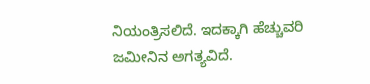ನಿಯಂತ್ರಿಸಲಿದೆ. ಇದಕ್ಕಾಗಿ ಹೆಚ್ಚುವರಿ ಜಮೀನಿನ ಅಗತ್ಯವಿದೆ.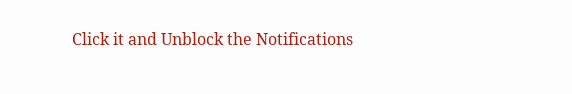Click it and Unblock the Notifications